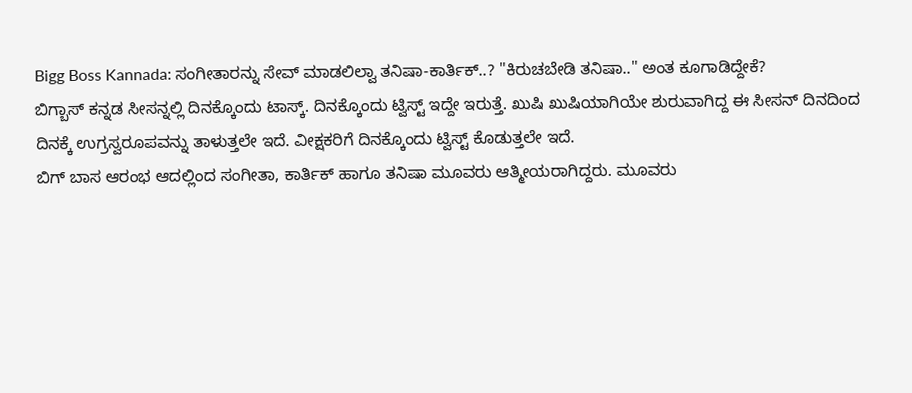Bigg Boss Kannada: ಸಂಗೀತಾರನ್ನು ಸೇವ್ ಮಾಡಲಿಲ್ವಾ ತನಿಷಾ-ಕಾರ್ತಿಕ್..? "ಕಿರುಚಬೇಡಿ ತನಿಷಾ.." ಅಂತ ಕೂಗಾಡಿದ್ದೇಕೆ?
ಬಿಗ್ಬಾಸ್ ಕನ್ನಡ ಸೀಸನ್ನಲ್ಲಿ ದಿನಕ್ಕೊಂದು ಟಾಸ್ಕ್. ದಿನಕ್ಕೊಂದು ಟ್ವಿಸ್ಟ್ ಇದ್ದೇ ಇರುತ್ತೆ. ಖುಷಿ ಖುಷಿಯಾಗಿಯೇ ಶುರುವಾಗಿದ್ದ ಈ ಸೀಸನ್ ದಿನದಿಂದ ದಿನಕ್ಕೆ ಉಗ್ರಸ್ವರೂಪವನ್ನು ತಾಳುತ್ತಲೇ ಇದೆ. ವೀಕ್ಷಕರಿಗೆ ದಿನಕ್ಕೊಂದು ಟ್ವಿಸ್ಟ್ ಕೊಡುತ್ತಲೇ ಇದೆ.
ಬಿಗ್ ಬಾಸ ಆರಂಭ ಆದಲ್ಲಿಂದ ಸಂಗೀತಾ, ಕಾರ್ತಿಕ್ ಹಾಗೂ ತನಿಷಾ ಮೂವರು ಆತ್ಮೀಯರಾಗಿದ್ದರು. ಮೂವರು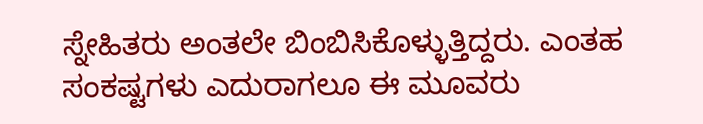ಸ್ನೇಹಿತರು ಅಂತಲೇ ಬಿಂಬಿಸಿಕೊಳ್ಳುತ್ತಿದ್ದರು. ಎಂತಹ ಸಂಕಷ್ಟಗಳು ಎದುರಾಗಲೂ ಈ ಮೂವರು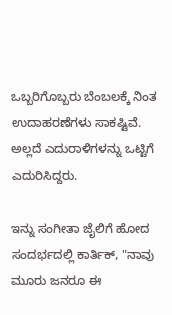ಒಬ್ಬರಿಗೊಬ್ಬರು ಬೆಂಬಲಕ್ಕೆ ನಿಂತ ಉದಾಹರಣೆಗಳು ಸಾಕಷ್ಟಿವೆ. ಅಲ್ಲದೆ ಎದುರಾಳಿಗಳನ್ನು ಒಟ್ಟಿಗೆ ಎದುರಿಸಿದ್ದರು.

ಇನ್ನು ಸಂಗೀತಾ ಜೈಲಿಗೆ ಹೋದ ಸಂದರ್ಭದಲ್ಲಿ ಕಾರ್ತಿಕ್, "ನಾವು ಮೂರು ಜನರೂ ಈ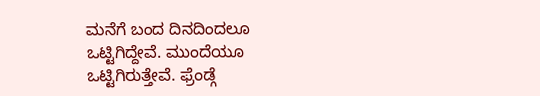ಮನೆಗೆ ಬಂದ ದಿನದಿಂದಲೂ ಒಟ್ಟಿಗಿದ್ದೇವೆ. ಮುಂದೆಯೂ ಒಟ್ಟಿಗಿರುತ್ತೇವೆ. ಫ್ರೆಂಡ್ಗೆ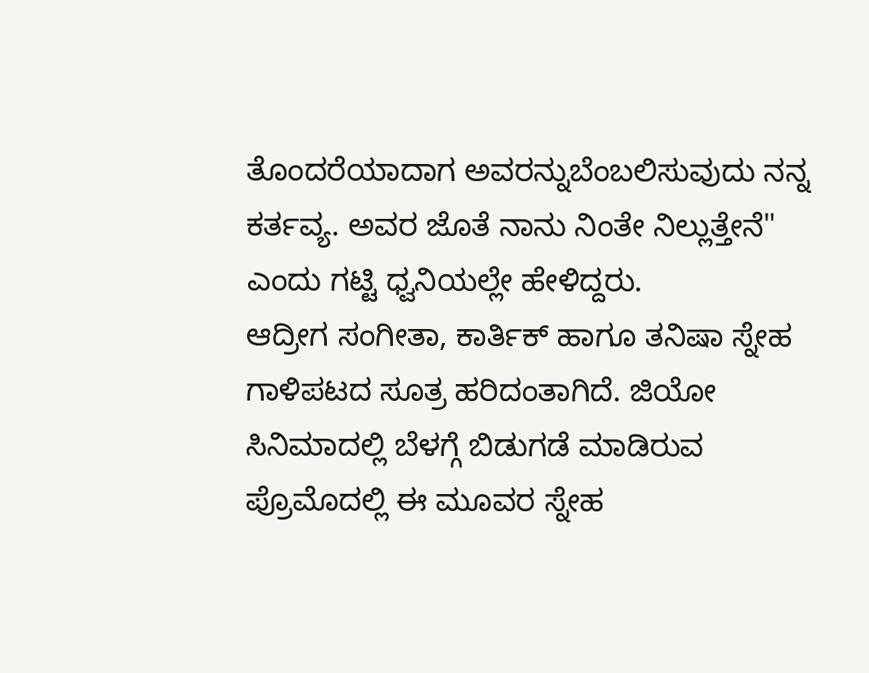ತೊಂದರೆಯಾದಾಗ ಅವರನ್ನುಬೆಂಬಲಿಸುವುದು ನನ್ನ ಕರ್ತವ್ಯ. ಅವರ ಜೊತೆ ನಾನು ನಿಂತೇ ನಿಲ್ಲುತ್ತೇನೆ" ಎಂದು ಗಟ್ಟಿ ಧ್ವನಿಯಲ್ಲೇ ಹೇಳಿದ್ದರು.
ಆದ್ರೀಗ ಸಂಗೀತಾ, ಕಾರ್ತಿಕ್ ಹಾಗೂ ತನಿಷಾ ಸ್ನೇಹ ಗಾಳಿಪಟದ ಸೂತ್ರ ಹರಿದಂತಾಗಿದೆ. ಜಿಯೋ ಸಿನಿಮಾದಲ್ಲಿ ಬೆಳಗ್ಗೆ ಬಿಡುಗಡೆ ಮಾಡಿರುವ ಪ್ರೊಮೊದಲ್ಲಿ ಈ ಮೂವರ ಸ್ನೇಹ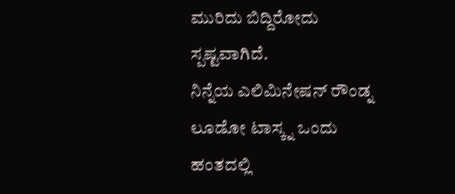ಮುರಿದು ಬಿದ್ದಿರೋದು ಸ್ಪಷ್ಟವಾಗಿದೆ.
ನಿನ್ನೆಯ ಎಲಿಮಿನೇಷನ್ ರೌಂಡ್ನ ಲೂಡೋ ಟಾಸ್ಕ್ನ ಒಂದು ಹಂತದಲ್ಲಿ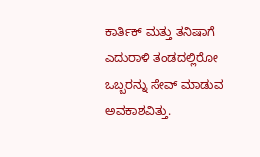ಕಾರ್ತಿಕ್ ಮತ್ತು ತನಿಷಾಗೆ ಎದುರಾಳಿ ತಂಡದಲ್ಲಿರೋ ಒಬ್ಬರನ್ನು ಸೇವ್ ಮಾಡುವ ಅವಕಾಶವಿತ್ತು.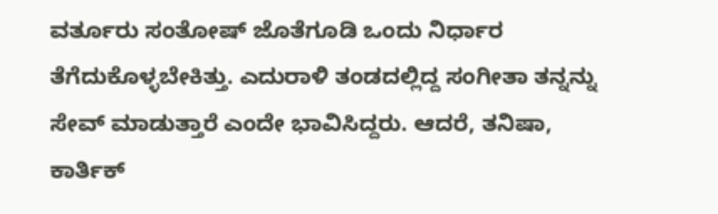ವರ್ತೂರು ಸಂತೋಷ್ ಜೊತೆಗೂಡಿ ಒಂದು ನಿರ್ಧಾರ ತೆಗೆದುಕೊಳ್ಳಬೇಕಿತ್ತು. ಎದುರಾಳಿ ತಂಡದಲ್ಲಿದ್ದ ಸಂಗೀತಾ ತನ್ನನ್ನು ಸೇವ್ ಮಾಡುತ್ತಾರೆ ಎಂದೇ ಭಾವಿಸಿದ್ದರು. ಆದರೆ, ತನಿಷಾ, ಕಾರ್ತಿಕ್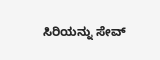ಸಿರಿಯನ್ನು ಸೇವ್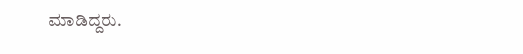ಮಾಡಿದ್ದರು.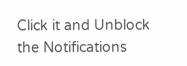Click it and Unblock the Notifications